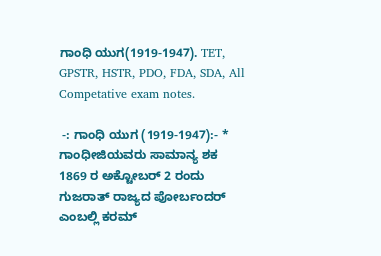ಗಾಂಧಿ ಯುಗ(1919-1947). TET, GPSTR, HSTR, PDO, FDA, SDA, All Competative exam notes.

 -: ಗಾಂಧಿ ಯುಗ (1919-1947):- * ಗಾಂಧೀಜಿಯವರು ಸಾಮಾನ್ಯ ಶಕ 1869 ರ ಅಕ್ಟೋಬರ್ 2 ರಂದು ಗುಜರಾತ್ ರಾಜ್ಯದ ಪೋರ್ಬಂದರ್ ಎಂಬಲ್ಲಿ ಕರಮ್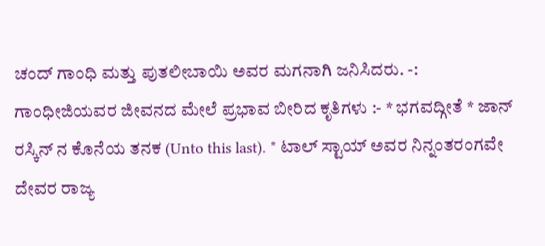ಚಂದ್ ಗಾಂಧಿ ಮತ್ತು ಪುತಲೀಬಾಯಿ ಅವರ ಮಗನಾಗಿ ಜನಿಸಿದರು. -: ಗಾಂಧೀಜಿಯವರ ಜೀವನದ ಮೇಲೆ ಪ್ರಭಾವ ಬೀರಿದ ಕೃತಿಗಳು :- * ಭಗವದ್ಗೀತೆ * ಜಾನ್ ರಸ್ಕಿನ್ ನ ಕೊನೆಯ ತನಕ (Unto this last). * ಟಾಲ್ ಸ್ಟಾಯ್ ಅವರ ನಿನ್ನಂತರಂಗವೇ ದೇವರ ರಾಜ್ಯ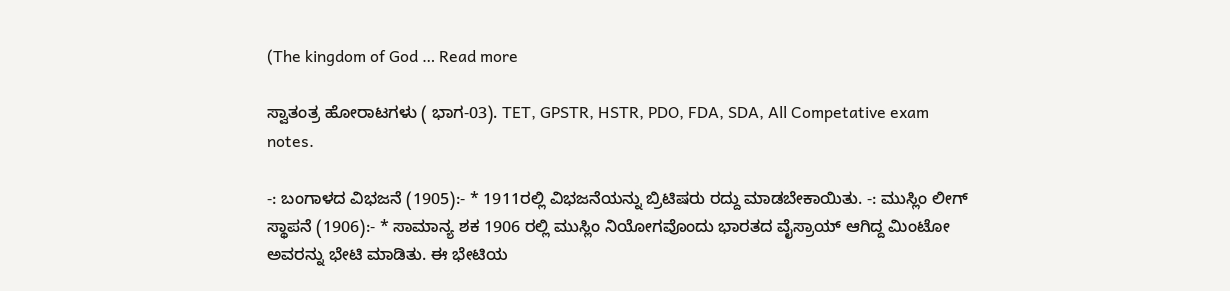(The kingdom of God … Read more

ಸ್ವಾತಂತ್ರ ಹೋರಾಟಗಳು ( ಭಾಗ-03). TET, GPSTR, HSTR, PDO, FDA, SDA, All Competative exam notes.

-: ಬಂಗಾಳದ ವಿಭಜನೆ (1905):- * 1911ರಲ್ಲಿ ವಿಭಜನೆಯನ್ನು ಬ್ರಿಟಿಷರು ರದ್ದು ಮಾಡಬೇಕಾಯಿತು. -: ಮುಸ್ಲಿಂ ಲೀಗ್ ಸ್ಥಾಪನೆ (1906):- * ಸಾಮಾನ್ಯ ಶಕ 1906 ರಲ್ಲಿ ಮುಸ್ಲಿಂ ನಿಯೋಗವೊಂದು ಭಾರತದ ವೈಸ್ರಾಯ್ ಆಗಿದ್ದ ಮಿಂಟೋ ಅವರನ್ನು ಭೇಟಿ ಮಾಡಿತು. ಈ ಭೇಟಿಯ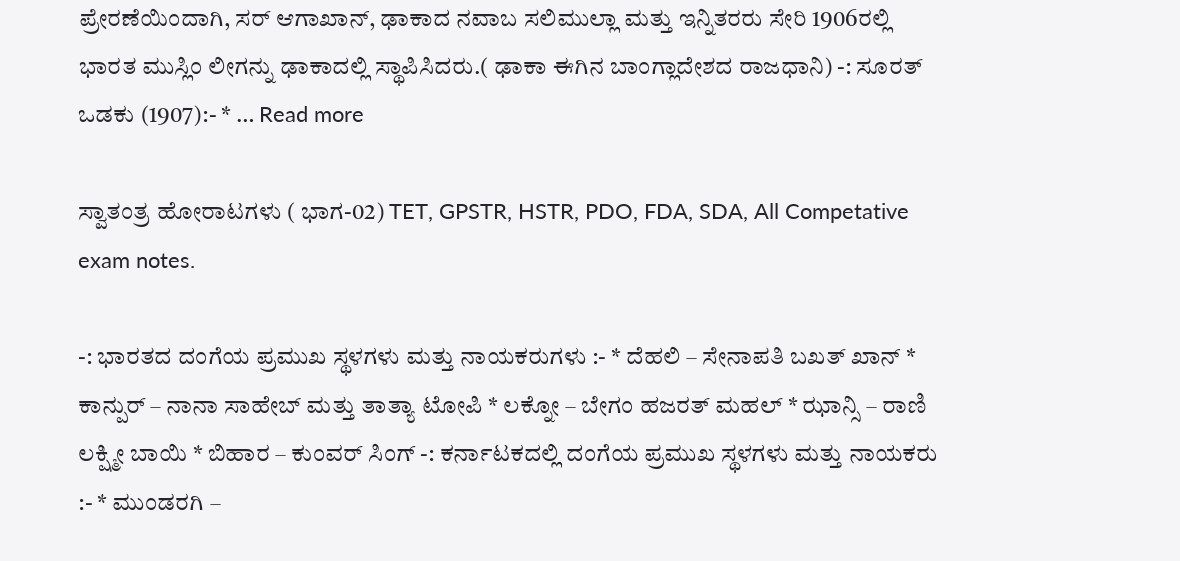ಪ್ರೇರಣೆಯಿಂದಾಗಿ, ಸರ್ ಆಗಾಖಾನ್, ಢಾಕಾದ ನವಾಬ ಸಲಿಮುಲ್ಲಾ ಮತ್ತು ಇನ್ನಿತರರು ಸೇರಿ 1906ರಲ್ಲಿ ಭಾರತ ಮುಸ್ಲಿಂ ಲೀಗನ್ನು ಢಾಕಾದಲ್ಲಿ ಸ್ಥಾಪಿಸಿದರು.( ಢಾಕಾ ಈಗಿನ ಬಾಂಗ್ಲಾದೇಶದ ರಾಜಧಾನಿ) -: ಸೂರತ್ ಒಡಕು (1907):- * … Read more

ಸ್ವಾತಂತ್ರ ಹೋರಾಟಗಳು ( ಭಾಗ-02) TET, GPSTR, HSTR, PDO, FDA, SDA, All Competative exam notes.

-: ಭಾರತದ ದಂಗೆಯ ಪ್ರಮುಖ ಸ್ಥಳಗಳು ಮತ್ತು ನಾಯಕರುಗಳು :- * ದೆಹಲಿ – ಸೇನಾಪತಿ ಬಖತ್ ಖಾನ್ * ಕಾನ್ಪುರ್ – ನಾನಾ ಸಾಹೇಬ್ ಮತ್ತು ತಾತ್ಯಾ ಟೋಪಿ * ಲಕ್ನೋ – ಬೇಗಂ ಹಜರತ್ ಮಹಲ್ * ಝಾನ್ಸಿ – ರಾಣಿ ಲಕ್ಷ್ಮೀ ಬಾಯಿ * ಬಿಹಾರ – ಕುಂವರ್ ಸಿಂಗ್ -: ಕರ್ನಾಟಕದಲ್ಲಿ ದಂಗೆಯ ಪ್ರಮುಖ ಸ್ಥಳಗಳು ಮತ್ತು ನಾಯಕರು :- * ಮುಂಡರಗಿ –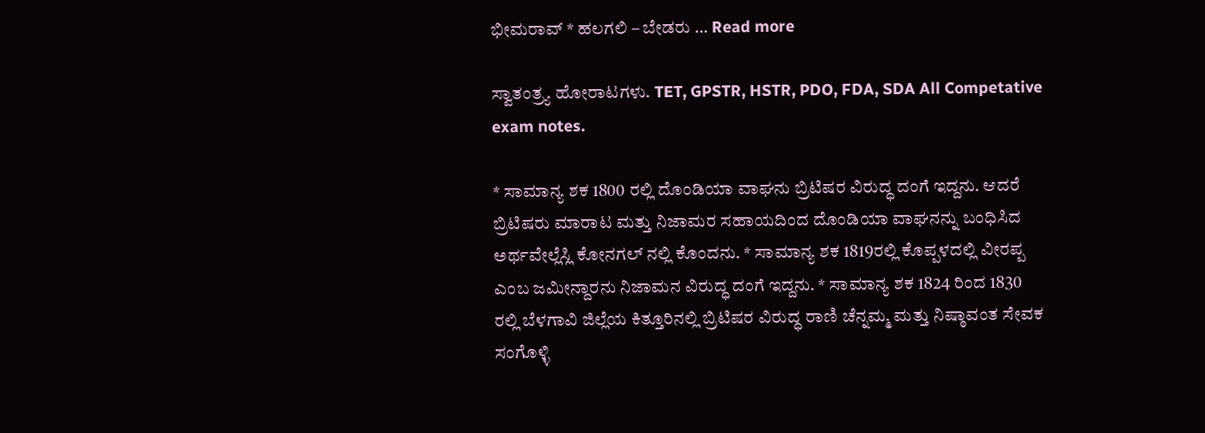ಭೀಮರಾವ್ * ಹಲಗಲಿ – ಬೇಡರು … Read more

ಸ್ವಾತಂತ್ರ್ಯ ಹೋರಾಟಗಳು. TET, GPSTR, HSTR, PDO, FDA, SDA All Competative exam notes.

* ಸಾಮಾನ್ಯ ಶಕ 1800 ರಲ್ಲಿ ದೊಂಡಿಯಾ ವಾಘನು ಬ್ರಿಟಿಷರ ವಿರುದ್ಧ ದಂಗೆ ಇದ್ದನು. ಆದರೆ ಬ್ರಿಟಿಷರು ಮಾರಾಟ ಮತ್ತು ನಿಜಾಮರ ಸಹಾಯದಿಂದ ದೊಂಡಿಯಾ ವಾಘನನ್ನು ಬಂಧಿಸಿದ ಅರ್ಥವೇಲ್ಲೆಸ್ಲಿ ಕೋನಗಲ್ ನಲ್ಲಿ ಕೊಂದನು. * ಸಾಮಾನ್ಯ ಶಕ 1819ರಲ್ಲಿ ಕೊಪ್ಪಳದಲ್ಲಿ ವೀರಪ್ಪ ಎಂಬ ಜಮೀನ್ದಾರನು ನಿಜಾಮನ ವಿರುದ್ಧ ದಂಗೆ ಇದ್ದನು. * ಸಾಮಾನ್ಯ ಶಕ 1824 ರಿಂದ 1830 ರಲ್ಲಿ ಬೆಳಗಾವಿ ಜಿಲ್ಲೆಯ ಕಿತ್ತೂರಿನಲ್ಲಿ ಬ್ರಿಟಿಷರ ವಿರುದ್ಧ ರಾಣಿ ಚೆನ್ನಮ್ಮ ಮತ್ತು ನಿಷ್ಠಾವಂತ ಸೇವಕ ಸಂಗೊಳ್ಳಿ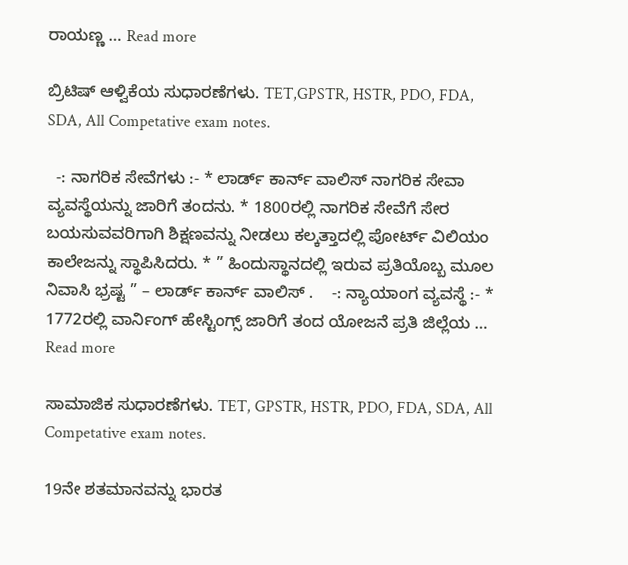ರಾಯಣ್ಣ … Read more

ಬ್ರಿಟಿಷ್ ಆಳ್ವಿಕೆಯ ಸುಧಾರಣೆಗಳು. TET,GPSTR, HSTR, PDO, FDA, SDA, All Competative exam notes.

  -: ನಾಗರಿಕ ಸೇವೆಗಳು :- * ಲಾರ್ಡ್ ಕಾರ್ನ್ ವಾಲಿಸ್ ನಾಗರಿಕ ಸೇವಾ ವ್ಯವಸ್ಥೆಯನ್ನು ಜಾರಿಗೆ ತಂದನು. * 1800ರಲ್ಲಿ ನಾಗರಿಕ ಸೇವೆಗೆ ಸೇರ ಬಯಸುವವರಿಗಾಗಿ ಶಿಕ್ಷಣವನ್ನು ನೀಡಲು ಕಲ್ಕತ್ತಾದಲ್ಲಿ ಪೋರ್ಟ್ ವಿಲಿಯಂ ಕಾಲೇಜನ್ನು ಸ್ಥಾಪಿಸಿದರು. * ” ಹಿಂದುಸ್ಥಾನದಲ್ಲಿ ಇರುವ ಪ್ರತಿಯೊಬ್ಬ ಮೂಲ ನಿವಾಸಿ ಭ್ರಷ್ಟ ” – ಲಾರ್ಡ್ ಕಾರ್ನ್ ವಾಲಿಸ್ .    -: ನ್ಯಾಯಾಂಗ ವ್ಯವಸ್ಥೆ :- * 1772ರಲ್ಲಿ ವಾರ್ನಿಂಗ್ ಹೇಸ್ಟಿಂಗ್ಸ್ ಜಾರಿಗೆ ತಂದ ಯೋಜನೆ ಪ್ರತಿ ಜಿಲ್ಲೆಯ … Read more

ಸಾಮಾಜಿಕ ಸುಧಾರಣೆಗಳು. TET, GPSTR, HSTR, PDO, FDA, SDA, All Competative exam notes.

19ನೇ ಶತಮಾನವನ್ನು ಭಾರತ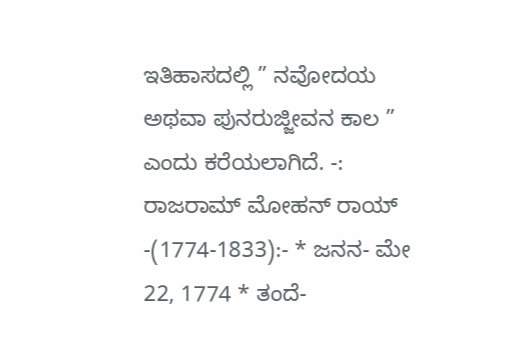ಇತಿಹಾಸದಲ್ಲಿ ” ನವೋದಯ ಅಥವಾ ಪುನರುಜ್ಜೀವನ ಕಾಲ ” ಎಂದು ಕರೆಯಲಾಗಿದೆ. -: ರಾಜರಾಮ್ ಮೋಹನ್ ರಾಯ್ -(1774-1833):- * ಜನನ- ಮೇ 22, 1774 * ತಂದೆ-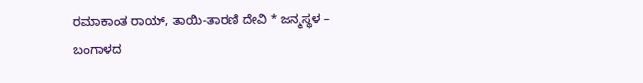ರಮಾಕಾಂತ ರಾಯ್, ತಾಯಿ-ತಾರಣಿ ದೇವಿ * ಜನ್ಮಸ್ಥಳ – ಬಂಗಾಳದ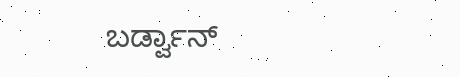ಬರ್ಡ್ವಾನ್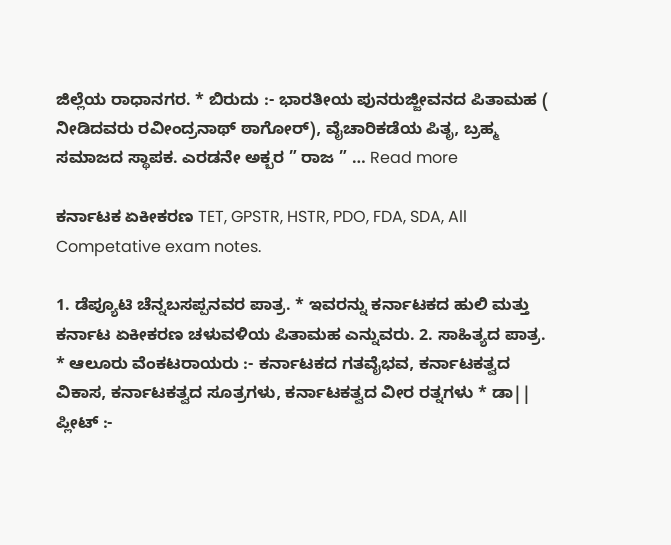ಜಿಲ್ಲೆಯ ರಾಧಾನಗರ. * ಬಿರುದು :- ಭಾರತೀಯ ಪುನರುಜ್ಜೀವನದ ಪಿತಾಮಹ ( ನೀಡಿದವರು ರವೀಂದ್ರನಾಥ್ ಠಾಗೋರ್), ವೈಚಾರಿಕಡೆಯ ಪಿತೃ, ಬ್ರಹ್ಮ ಸಮಾಜದ ಸ್ಥಾಪಕ. ಎರಡನೇ ಅಕ್ಬರ ” ರಾಜ ” … Read more

ಕರ್ನಾಟಕ ಏಕೀಕರಣ TET, GPSTR, HSTR, PDO, FDA, SDA, All Competative exam notes.

1. ಡೆಪ್ಯೂಟಿ ಚೆನ್ನಬಸಪ್ಪನವರ ಪಾತ್ರ. * ಇವರನ್ನು ಕರ್ನಾಟಕದ ಹುಲಿ ಮತ್ತು ಕರ್ನಾಟ ಏಕೀಕರಣ ಚಳುವಳಿಯ ಪಿತಾಮಹ ಎನ್ನುವರು. 2. ಸಾಹಿತ್ಯದ ಪಾತ್ರ. * ಆಲೂರು ವೆಂಕಟರಾಯರು :- ಕರ್ನಾಟಕದ ಗತವೈಭವ, ಕರ್ನಾಟಕತ್ವದ ವಿಕಾಸ, ಕರ್ನಾಟಕತ್ವದ ಸೂತ್ರಗಳು, ಕರ್ನಾಟಕತ್ವದ ವೀರ ರತ್ನಗಳು * ಡಾ|| ಪ್ಲೀಟ್ :-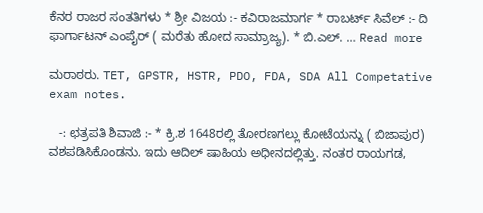ಕೆನರ ರಾಜರ ಸಂತತಿಗಳು * ಶ್ರೀ ವಿಜಯ :- ಕವಿರಾಜಮಾರ್ಗ * ರಾಬರ್ಟ್ ಸಿವೆಲ್ :- ದಿ ಫಾರ್ಗಾಟನ್ ಎಂಪೈರ್ ( ಮರೆತು ಹೋದ ಸಾಮ್ರಾಜ್ಯ). * ಬಿ.ಎಲ್. … Read more

ಮರಾಠರು. TET, GPSTR, HSTR, PDO, FDA, SDA All Competative exam notes.

   -: ಛತ್ರಪತಿ ಶಿವಾಜಿ :- * ಕ್ರಿ.ಶ 1648ರಲ್ಲಿ ತೋರಣಗಲ್ಲು ಕೋಟೆಯನ್ನು ( ಬಿಜಾಪುರ) ವಶಪಡಿಸಿಕೊಂಡನು. ಇದು ಆದಿಲ್ ಷಾಹಿಯ ಅಧೀನದಲ್ಲಿತ್ತು. ನಂತರ ರಾಯಗಡ,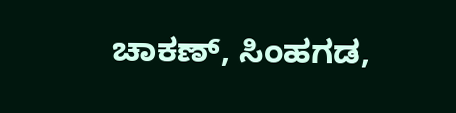ಚಾಕಣ್, ಸಿಂಹಗಡ,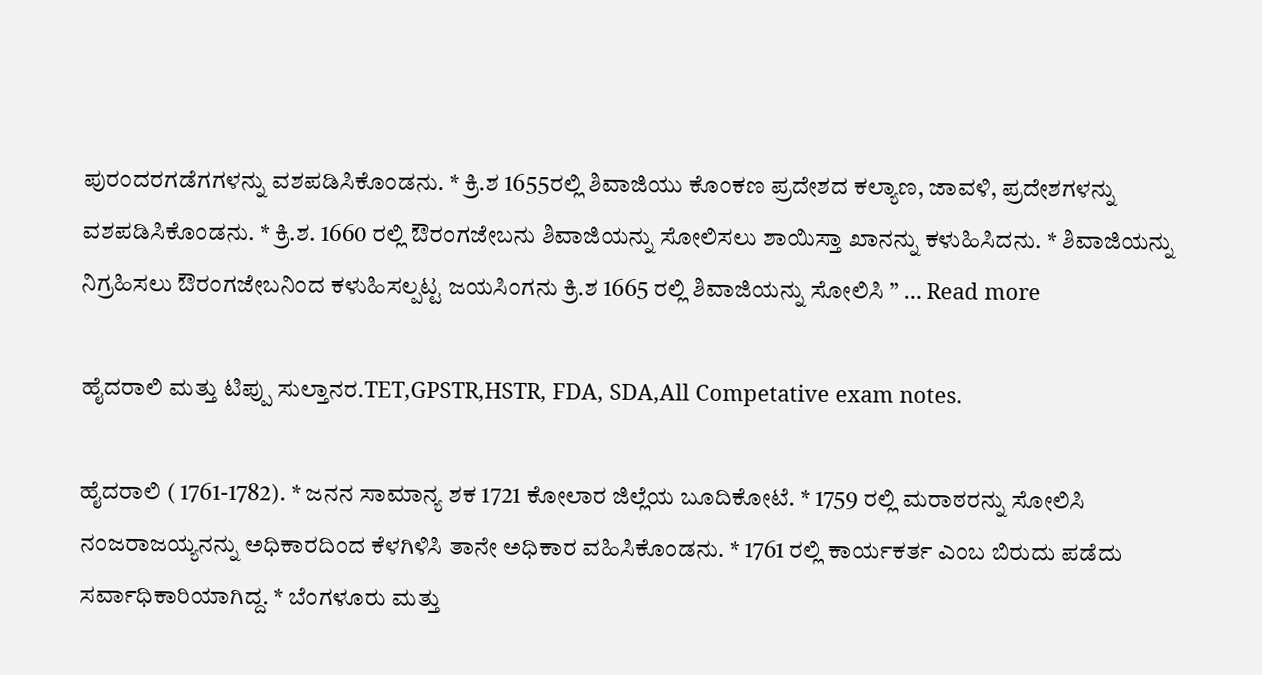ಪುರಂದರಗಡೆಗಗಳನ್ನು ವಶಪಡಿಸಿಕೊಂಡನು. * ಕ್ರಿ.ಶ 1655ರಲ್ಲಿ ಶಿವಾಜಿಯು ಕೊಂಕಣ ಪ್ರದೇಶದ ಕಲ್ಯಾಣ, ಜಾವಳಿ, ಪ್ರದೇಶಗಳನ್ನು ವಶಪಡಿಸಿಕೊಂಡನು. * ಕ್ರಿ.ಶ. 1660 ರಲ್ಲಿ ಔರಂಗಜೇಬನು ಶಿವಾಜಿಯನ್ನು ಸೋಲಿಸಲು ಶಾಯಿಸ್ತಾ ಖಾನನ್ನು ಕಳುಹಿಸಿದನು. * ಶಿವಾಜಿಯನ್ನು ನಿಗ್ರಹಿಸಲು ಔರಂಗಜೇಬನಿಂದ ಕಳುಹಿಸಲ್ಪಟ್ಟ ಜಯಸಿಂಗನು ಕ್ರಿ.ಶ 1665 ರಲ್ಲಿ ಶಿವಾಜಿಯನ್ನು ಸೋಲಿಸಿ ” … Read more

ಹೈದರಾಲಿ ಮತ್ತು ಟಿಪ್ಪು ಸುಲ್ತಾನರ.TET,GPSTR,HSTR, FDA, SDA,All Competative exam notes.

ಹೈದರಾಲಿ ( 1761-1782). * ಜನನ ಸಾಮಾನ್ಯ ಶಕ 1721 ಕೋಲಾರ ಜಿಲ್ಲೆಯ ಬೂದಿಕೋಟೆ. * 1759 ರಲ್ಲಿ ಮರಾಠರನ್ನು ಸೋಲಿಸಿ ನಂಜರಾಜಯ್ಯನನ್ನು ಅಧಿಕಾರದಿಂದ ಕೆಳಗಿಳಿಸಿ ತಾನೇ ಅಧಿಕಾರ ವಹಿಸಿಕೊಂಡನು. * 1761 ರಲ್ಲಿ ಕಾರ್ಯಕರ್ತ ಎಂಬ ಬಿರುದು ಪಡೆದು ಸರ್ವಾಧಿಕಾರಿಯಾಗಿದ್ದ. * ಬೆಂಗಳೂರು ಮತ್ತು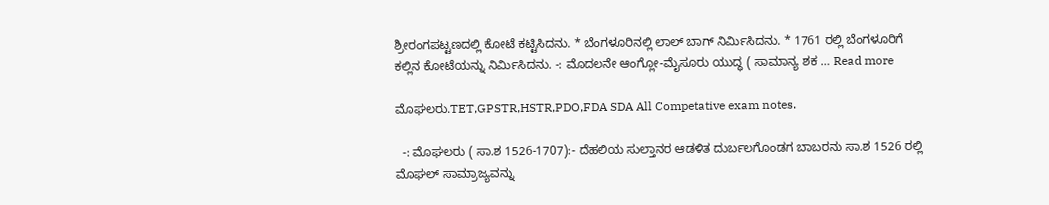ಶ್ರೀರಂಗಪಟ್ಟಣದಲ್ಲಿ ಕೋಟೆ ಕಟ್ಟಿಸಿದನು. * ಬೆಂಗಳೂರಿನಲ್ಲಿ ಲಾಲ್ ಬಾಗ್ ನಿರ್ಮಿಸಿದನು. * 1761 ರಲ್ಲಿ ಬೆಂಗಳೂರಿಗೆ ಕಲ್ಲಿನ ಕೋಟೆಯನ್ನು ನಿರ್ಮಿಸಿದನು. -: ಮೊದಲನೇ ಆಂಗ್ಲೋ-ಮೈಸೂರು ಯುದ್ಧ ( ಸಾಮಾನ್ಯ ಶಕ … Read more

ಮೊಘಲರು.TET,GPSTR,HSTR,PDO,FDA SDA All Competative exam notes.

  -: ಮೊಘಲರು ( ಸಾ.ಶ 1526-1707):- ದೆಹಲಿಯ ಸುಲ್ತಾನರ ಆಡಳಿತ ದುರ್ಬಲಗೊಂಡಗ ಬಾಬರನು ಸಾ.ಶ 1526 ರಲ್ಲಿ ಮೊಘಲ್ ಸಾಮ್ರಾಜ್ಯವನ್ನು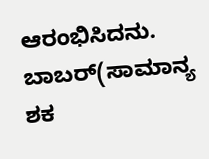ಆರಂಭಿಸಿದನು. ಬಾಬರ್(ಸಾಮಾನ್ಯ ಶಕ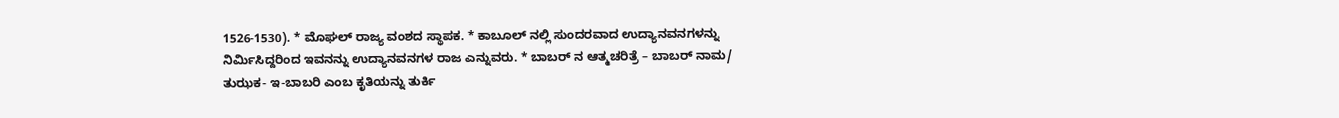1526-1530). * ಮೊಘಲ್ ರಾಜ್ಯ ವಂಶದ ಸ್ಥಾಪಕ. * ಕಾಬೂಲ್ ನಲ್ಲಿ ಸುಂದರವಾದ ಉದ್ಯಾನವನಗಳನ್ನು ನಿರ್ಮಿಸಿದ್ದರಿಂದ ಇವನನ್ನು ಉದ್ಯಾನವನಗಳ ರಾಜ ಎನ್ನುವರು. * ಬಾಬರ್ ನ ಆತ್ಮಚರಿತ್ರೆ – ಬಾಬರ್ ನಾಮ/ ತುಝಕ- ಇ-ಬಾಬರಿ ಎಂಬ ಕೃತಿಯನ್ನು ತುರ್ಕಿ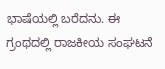ಭಾಷೆಯಲ್ಲಿ ಬರೆದನು. ಈ ಗ್ರಂಥದಲ್ಲಿ ರಾಜಕೀಯ ಸಂಘಟನೆ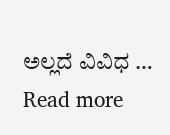ಅಲ್ಲದೆ ವಿವಿಧ … Read more